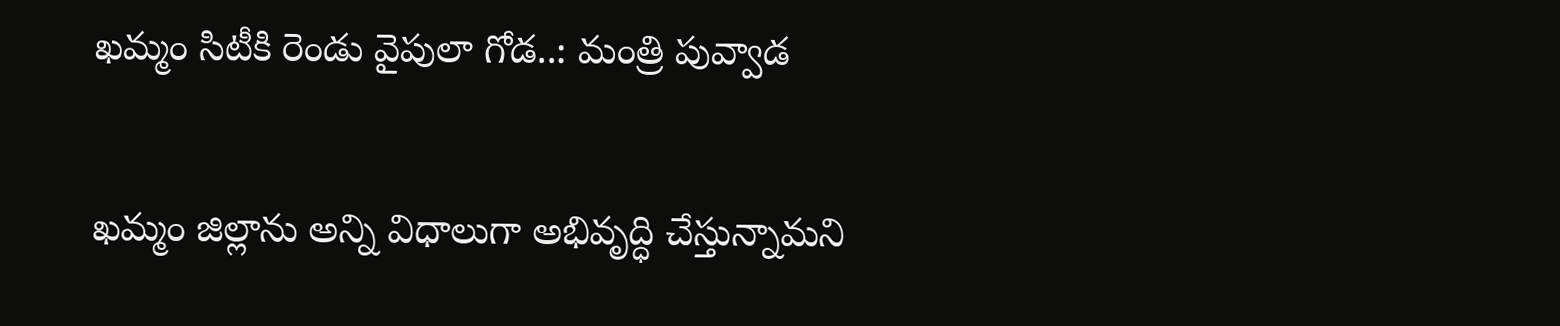ఖమ్మం సిటీకి రెండు వైపులా గోడ..: మంత్రి పువ్వాడ

ఖమ్మం జిల్లాను అన్ని విధాలుగా అభివృద్ధి చేస్తున్నామని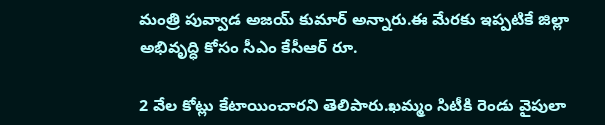మంత్రి పువ్వాడ అజయ్ కుమార్ అన్నారు.ఈ మేరకు ఇప్పటికే జిల్లా అభివృద్ధి కోసం సీఎం కేసీఆర్ రూ.

2 వేల కోట్లు కేటాయించారని తెలిపారు.ఖమ్మం సిటీకి రెండు వైపులా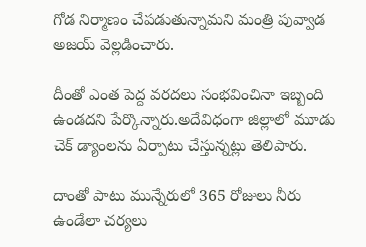గోడ నిర్మాణం చేపడుతున్నామని మంత్రి పువ్వాడ అజయ్ వెల్లడించారు.

దీంతో ఎంత పెద్ద వరదలు సంభవించినా ఇబ్బంది ఉండదని పేర్కొన్నారు.అదేవిధంగా జిల్లాలో మూడు చెక్ డ్యాంలను ఏర్పాటు చేస్తున్నట్లు తెలిపారు.

దాంతో పాటు మున్నేరులో 365 రోజులు నీరు ఉండేలా చర్యలు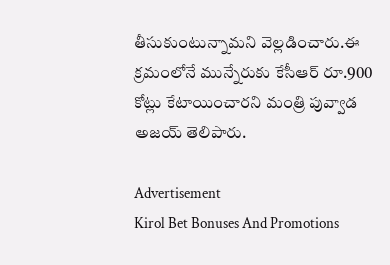తీసుకుంటున్నామని వెల్లడించారు.ఈ క్రమంలోనే మున్నేరుకు కేసీఆర్ రూ.900 కోట్లు కేటాయించారని మంత్రి పువ్వాడ అజయ్ తెలిపారు.

Advertisement
Kirol Bet Bonuses And Promotions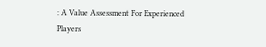: A Value Assessment For Experienced Players